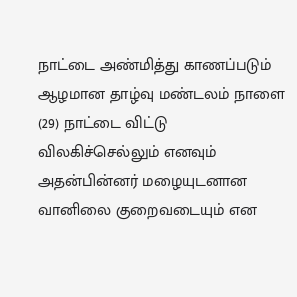நாட்டை அண்மித்து காணப்படும் ஆழமான தாழ்வு மண்டலம் நாளை (29) நாட்டை விட்டு விலகிச்செல்லும் எனவும் அதன்பின்னர் மழையுடனான வானிலை குறைவடையும் என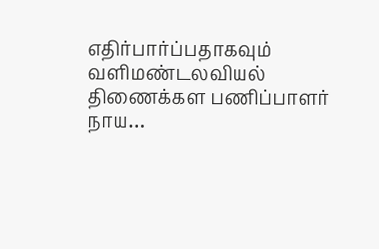எதிர்பார்ப்பதாகவும் வளிமண்டலவியல் திணைக்கள பணிப்பாளர் நாய…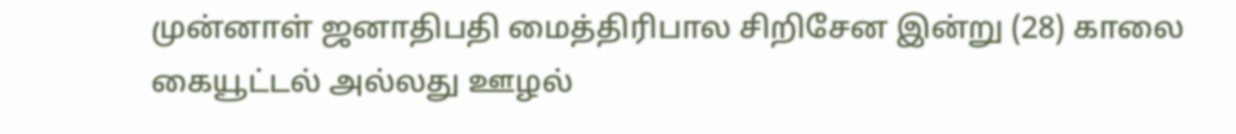முன்னாள் ஜனாதிபதி மைத்திரிபால சிறிசேன இன்று (28) காலை கையூட்டல் அல்லது ஊழல்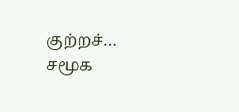குற்றச்…
சமூக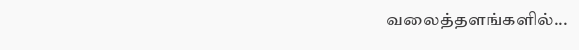வலைத்தளங்களில்...